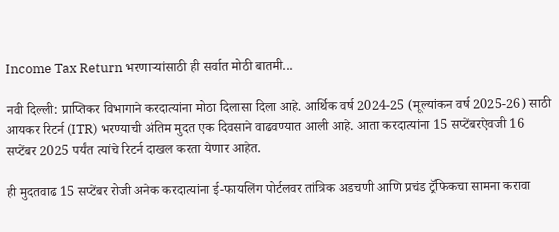Income Tax Return भरणाऱ्यांसाठी ही सर्वात मोठी बातमी...

नवी दिल्ली: प्राप्तिकर विभागाने करदात्यांना मोठा दिलासा दिला आहे. आर्थिक वर्ष 2024-25 (मूल्यांकन वर्ष 2025-26) साठी आयकर रिटर्न (ITR) भरण्याची अंतिम मुदत एक दिवसाने वाढवण्यात आली आहे. आता करदात्यांना 15 सप्टेंबरऐवजी 16 सप्टेंबर 2025 पर्यंत त्यांचे रिटर्न दाखल करता येणार आहेत.

ही मुदतवाढ 15 सप्टेंबर रोजी अनेक करदात्यांना ई-फायलिंग पोर्टलवर तांत्रिक अडचणी आणि प्रचंड ट्रॅफिकचा सामना करावा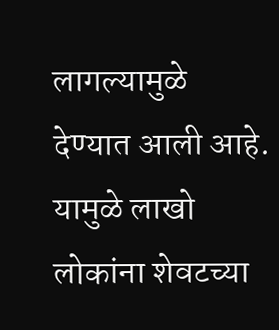लागल्यामुळे देण्यात आली आहे. यामुळे लाखो लोकांना शेवटच्या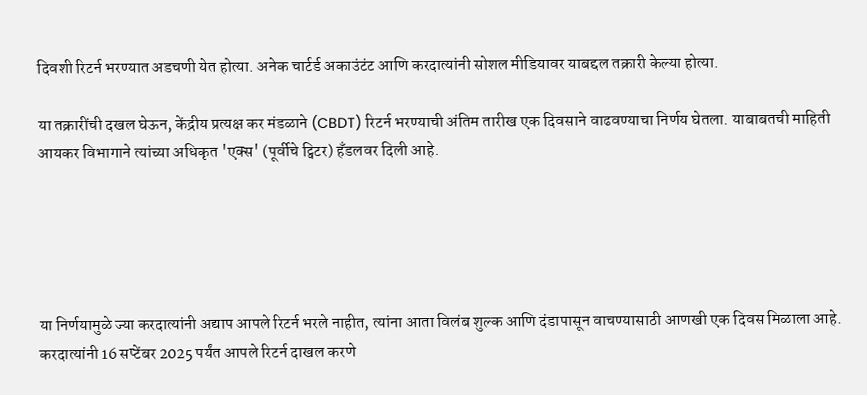दिवशी रिटर्न भरण्यात अडचणी येत होत्या. अनेक चार्टर्ड अकाउंटंट आणि करदात्यांनी सोशल मीडियावर याबद्दल तक्रारी केल्या होत्या.

या तक्रारींची दखल घेऊन, केंद्रीय प्रत्यक्ष कर मंडळाने (CBDT) रिटर्न भरण्याची अंतिम तारीख एक दिवसाने वाढवण्याचा निर्णय घेतला. याबाबतची माहिती आयकर विभागाने त्यांच्या अधिकृत 'एक्स' (पूर्वीचे ट्विटर) हँडलवर दिली आहे.





या निर्णयामुळे ज्या करदात्यांनी अद्याप आपले रिटर्न भरले नाहीत, त्यांना आता विलंब शुल्क आणि दंडापासून वाचण्यासाठी आणखी एक दिवस मिळाला आहे. करदात्यांनी 16 सप्टेंबर 2025 पर्यंत आपले रिटर्न दाखल करणे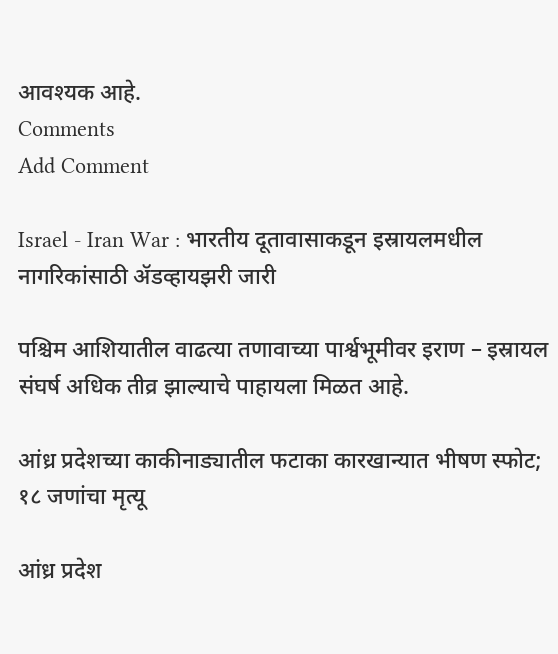आवश्यक आहे.
Comments
Add Comment

Israel - Iran War : भारतीय दूतावासाकडून इस्रायलमधील नागरिकांसाठी ॲडव्हायझरी जारी

पश्चिम आशियातील वाढत्या तणावाच्या पार्श्वभूमीवर इराण – इस्रायल संघर्ष अधिक तीव्र झाल्याचे पाहायला मिळत आहे.

आंध्र प्रदेशच्या काकीनाड्यातील फटाका कारखान्यात भीषण स्फोट; १८ जणांचा मृत्यू

आंध्र प्रदेश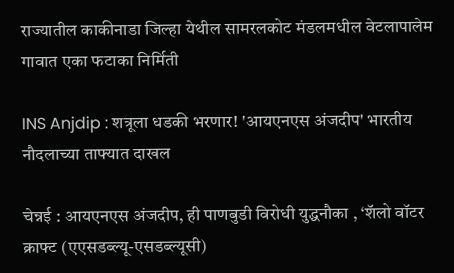राज्यातील काकीनाडा जिल्हा येथील सामरलकोट मंडलमधील वेटलापालेम गावात एका फटाका निर्मिती

INS Anjdip : शत्रूला धडकी भरणार! 'आयएनएस अंजदीप' भारतीय नौदलाच्या ताफ्यात दाखल

चेन्नई : आयएनएस अंजदीप, ही पाणबुडी विरोधी युद्धनौका , ‘शॅलो वॉटर क्राफ्ट (एएसडब्ल्यू-एसडब्ल्यूसी)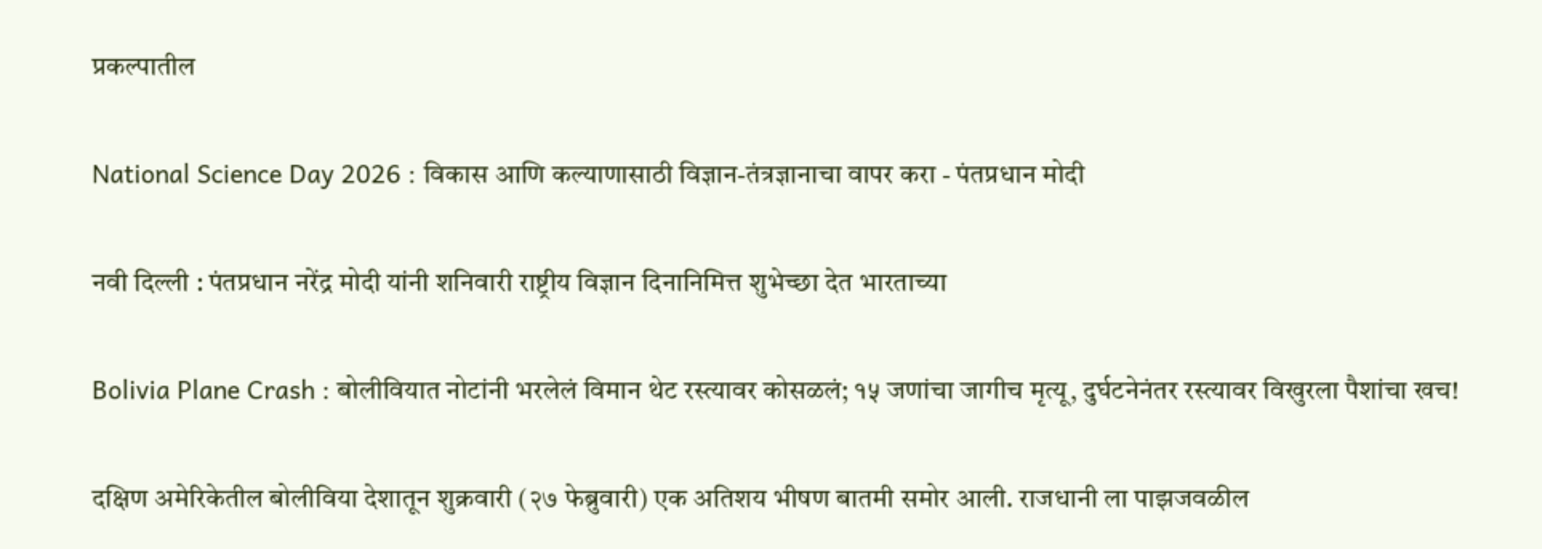प्रकल्पातील

National Science Day 2026 : विकास आणि कल्याणासाठी विज्ञान-तंत्रज्ञानाचा वापर करा - पंतप्रधान मोदी

नवी दिल्ली : पंतप्रधान नरेंद्र मोदी यांनी शनिवारी राष्ट्रीय विज्ञान दिनानिमित्त शुभेच्छा देत भारताच्या

Bolivia Plane Crash : बोलीवियात नोटांनी भरलेलं विमान थेट रस्त्यावर कोसळलं; १५ जणांचा जागीच मृत्यू, दुर्घटनेनंतर रस्त्यावर विखुरला पैशांचा खच!

दक्षिण अमेरिकेतील बोलीविया देशातून शुक्रवारी (२७ फेब्रुवारी) एक अतिशय भीषण बातमी समोर आली. राजधानी ला पाझजवळील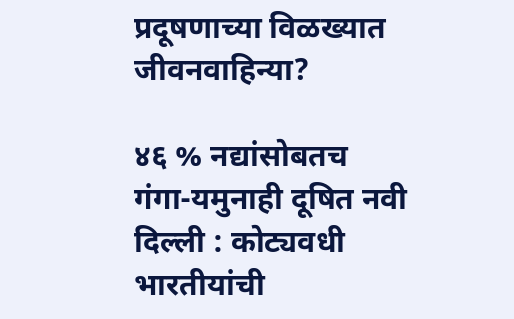प्रदूषणाच्या विळख्यात जीवनवाहिन्या?

४६ % नद्यांसोबतच गंगा-यमुनाही दूषित नवी दिल्ली : कोट्यवधी भारतीयांची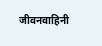जीवनवाहिनी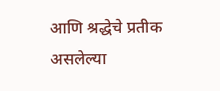आणि श्रद्धेचे प्रतीक असलेल्या